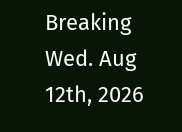Breaking
Wed. Aug 12th, 2026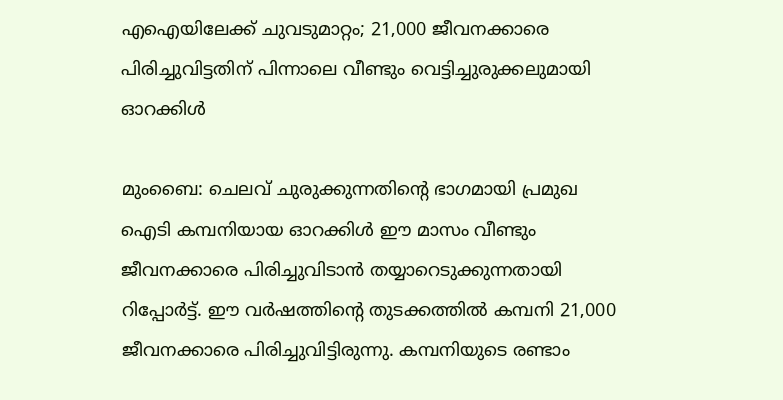എഐയിലേക്ക് ചുവടുമാറ്റം; 21,000 ജീവനക്കാരെ പിരിച്ചുവിട്ടതിന് പിന്നാലെ വീണ്ടും വെട്ടിച്ചുരുക്കലുമായി ഓറക്കിള്‍

മുംബൈ: ചെലവ് ചുരുക്കുന്നതിന്റെ ഭാഗമായി പ്രമുഖ ഐടി കമ്പനിയായ ഓറക്കിള്‍ ഈ മാസം വീണ്ടും ജീവനക്കാരെ പിരിച്ചുവിടാന്‍ തയ്യാറെടുക്കുന്നതായി റിപ്പോര്‍ട്ട്. ഈ വര്‍ഷത്തിന്റെ തുടക്കത്തില്‍ കമ്പനി 21,000 ജീവനക്കാരെ പിരിച്ചുവിട്ടിരുന്നു. കമ്പനിയുടെ രണ്ടാം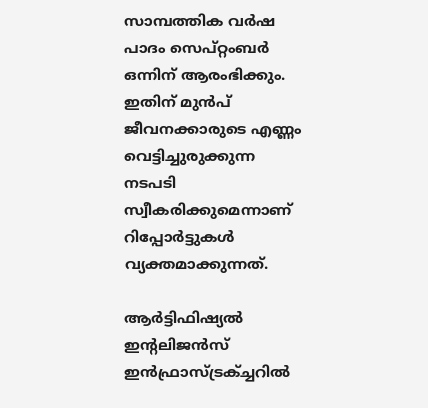സാമ്പത്തിക വര്‍ഷ പാദം സെപ്റ്റംബര്‍ ഒന്നിന് ആരംഭിക്കും. ഇതിന് മുന്‍പ് ജീവനക്കാരുടെ എണ്ണം വെട്ടിച്ചുരുക്കുന്ന നടപടി സ്വീകരിക്കുമെന്നാണ് റിപ്പോര്‍ട്ടുകള്‍ വ്യക്തമാക്കുന്നത്.

ആര്‍ട്ടിഫിഷ്യല്‍ ഇന്റലിജന്‍സ് ഇന്‍ഫ്രാസ്ട്രക്ച്ചറില്‍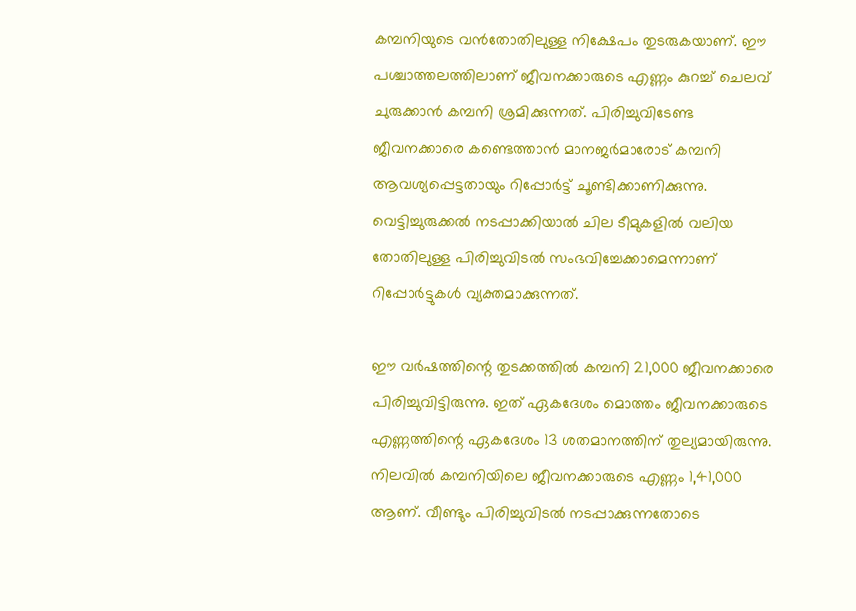കമ്പനിയുടെ വന്‍തോതിലുള്ള നിക്ഷേപം തുടരുകയാണ്. ഈ പശ്ചാത്തലത്തിലാണ് ജീവനക്കാരുടെ എണ്ണം കുറച്ച് ചെലവ് ചുരുക്കാന്‍ കമ്പനി ശ്രമിക്കുന്നത്. പിരിച്ചുവിടേണ്ട ജീവനക്കാരെ കണ്ടെത്താന്‍ മാനജര്‍മാരോട് കമ്പനി ആവശ്യപ്പെട്ടതായും റിപ്പോര്‍ട്ട് ചൂണ്ടിക്കാണിക്കുന്നു. വെട്ടിച്ചുരുക്കല്‍ നടപ്പാക്കിയാല്‍ ചില ടീമുകളില്‍ വലിയ തോതിലുള്ള പിരിച്ചുവിടല്‍ സംഭവിച്ചേക്കാമെന്നാണ് റിപ്പോര്‍ട്ടുകള്‍ വ്യക്തമാക്കുന്നത്.

ഈ വര്‍ഷത്തിന്റെ തുടക്കത്തില്‍ കമ്പനി 21,000 ജീവനക്കാരെ പിരിച്ചുവിട്ടിരുന്നു. ഇത് ഏകദേശം മൊത്തം ജീവനക്കാരുടെ എണ്ണത്തിന്റെ ഏകദേശം 13 ശതമാനത്തിന് തുല്യമായിരുന്നു. നിലവില്‍ കമ്പനിയിലെ ജീവനക്കാരുടെ എണ്ണം 1,41,000 ആണ്. വീണ്ടും പിരിച്ചുവിടല്‍ നടപ്പാക്കുന്നതോടെ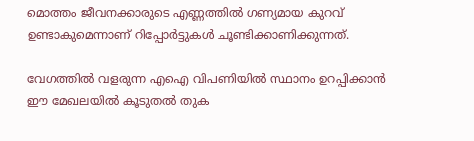മൊത്തം ജീവനക്കാരുടെ എണ്ണത്തില്‍ ഗണ്യമായ കുറവ് ഉണ്ടാകുമെന്നാണ് റിപ്പോര്‍ട്ടുകള്‍ ചൂണ്ടിക്കാണിക്കുന്നത്.

വേഗത്തില്‍ വളരുന്ന എഐ വിപണിയില്‍ സ്ഥാനം ഉറപ്പിക്കാന്‍ ഈ മേഖലയില്‍ കൂടുതല്‍ തുക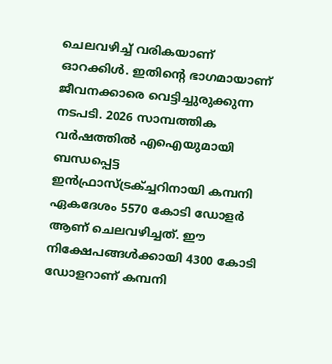ചെലവഴിച്ച് വരികയാണ് ഓറക്കിള്‍. ഇതിന്റെ ഭാഗമായാണ് ജീവനക്കാരെ വെട്ടിച്ചുരുക്കുന്ന നടപടി. 2026 സാമ്പത്തിക വര്‍ഷത്തില്‍ എഐയുമായി ബന്ധപ്പെട്ട ഇന്‍ഫ്രാസ്ട്രക്ച്ചറിനായി കമ്പനി ഏകദേശം 5570 കോടി ഡോളര്‍ ആണ് ചെലവഴിച്ചത്. ഈ നിക്ഷേപങ്ങള്‍ക്കായി 4300 കോടി ഡോളറാണ് കമ്പനി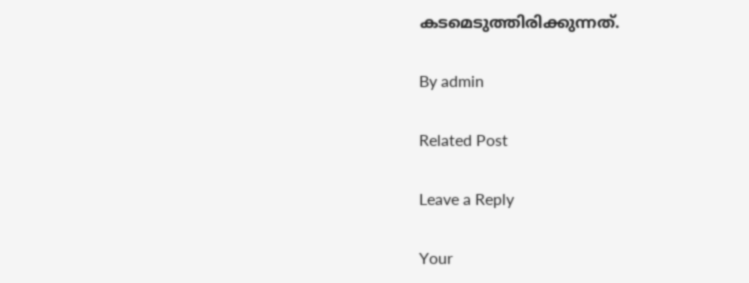കടമെടുത്തിരിക്കുന്നത്.

By admin

Related Post

Leave a Reply

Your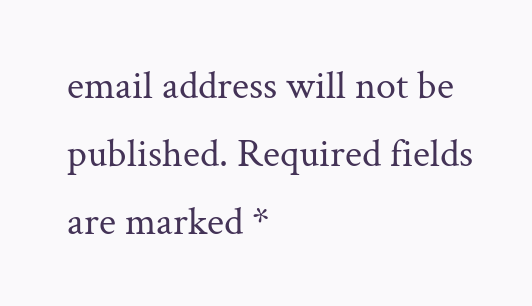email address will not be published. Required fields are marked *